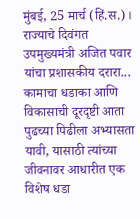मुंबई, 25 मार्च (हिं.स.)। राज्याचे दिवंगत उपमुख्यमंत्री अजित पवार यांचा प्रशासकीय दरारा... कामाचा धडाका आणि विकासाची दूरदृष्टी आता पुढच्या पिढीला अभ्यासता यावी, यासाठी त्यांच्या जीवनावर आधारीत एक विशेष धडा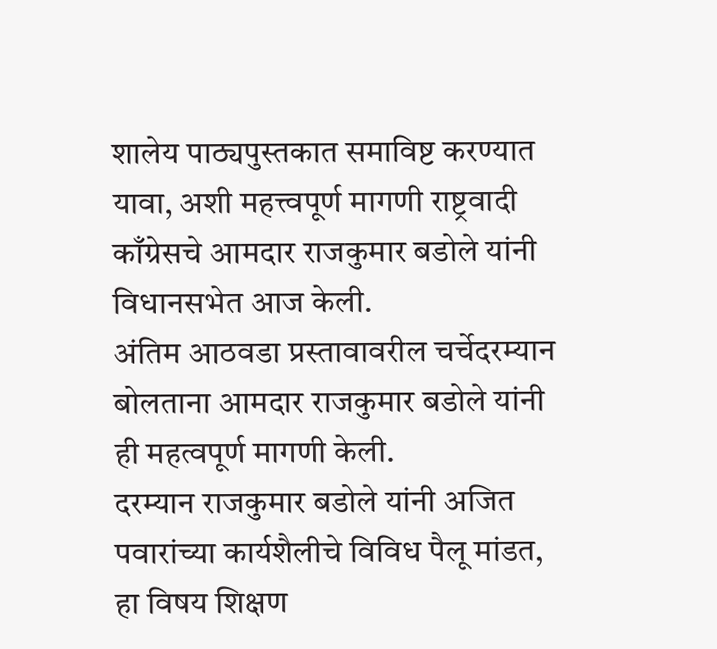शालेय पाठ्यपुस्तकात समाविष्ट करण्यात यावा, अशी महत्त्वपूर्ण मागणी राष्ट्रवादी काँग्रेसचे आमदार राजकुमार बडोले यांनी विधानसभेत आज केली.
अंतिम आठवडा प्रस्तावावरील चर्चेदरम्यान बोलताना आमदार राजकुमार बडोले यांनी ही महत्वपूर्ण मागणी केली.
दरम्यान राजकुमार बडोले यांनी अजित पवारांच्या कार्यशैलीचे विविध पैलू मांडत, हा विषय शिक्षण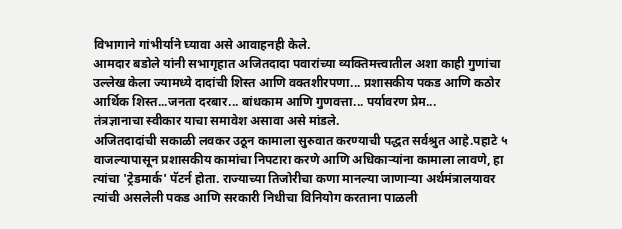विभागाने गांभीर्याने घ्यावा असे आवाहनही केले.
आमदार बडोले यांनी सभागृहात अजितदादा पवारांच्या व्यक्तिमत्त्वातील अशा काही गुणांचा उल्लेख केला ज्यामध्ये दादांची शिस्त आणि वक्तशीरपणा... प्रशासकीय पकड आणि कठोर आर्थिक शिस्त...जनता दरबार... बांधकाम आणि गुणवत्ता... पर्यावरण प्रेम...
तंत्रज्ञानाचा स्वीकार याचा समावेश असावा असे मांडले.
अजितदादांची सकाळी लवकर उठून कामाला सुरुवात करण्याची पद्धत सर्वश्रुत आहे.पहाटे ५ वाजल्यापासून प्रशासकीय कामांचा निपटारा करणे आणि अधिकाऱ्यांना कामाला लावणे, हा त्यांचा 'ट्रेडमार्क' पॅटर्न होता. राज्याच्या तिजोरीचा कणा मानल्या जाणाऱ्या अर्थमंत्रालयावर त्यांची असलेली पकड आणि सरकारी निधीचा विनियोग करताना पाळली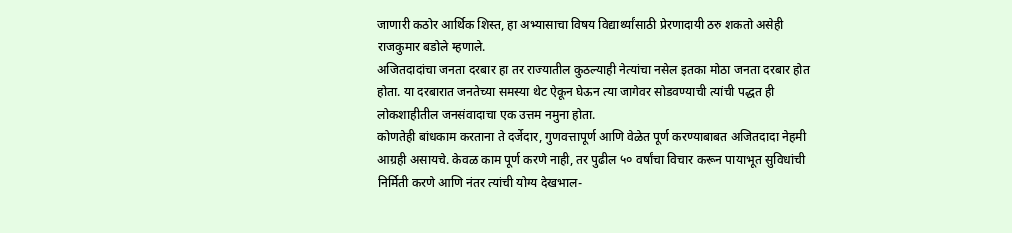जाणारी कठोर आर्थिक शिस्त, हा अभ्यासाचा विषय विद्यार्थ्यांसाठी प्रेरणादायी ठरु शकतो असेही राजकुमार बडोले म्हणाले.
अजितदादांचा जनता दरबार हा तर राज्यातील कुठल्याही नेत्यांचा नसेल इतका मोठा जनता दरबार होत होता. या दरबारात जनतेच्या समस्या थेट ऐकून घेऊन त्या जागेवर सोडवण्याची त्यांची पद्धत ही लोकशाहीतील जनसंवादाचा एक उत्तम नमुना होता.
कोणतेही बांधकाम करताना ते दर्जेदार, गुणवत्तापूर्ण आणि वेळेत पूर्ण करण्याबाबत अजितदादा नेहमी आग्रही असायचे. केवळ काम पूर्ण करणे नाही, तर पुढील ५० वर्षांचा विचार करून पायाभूत सुविधांची निर्मिती करणे आणि नंतर त्यांची योग्य देखभाल-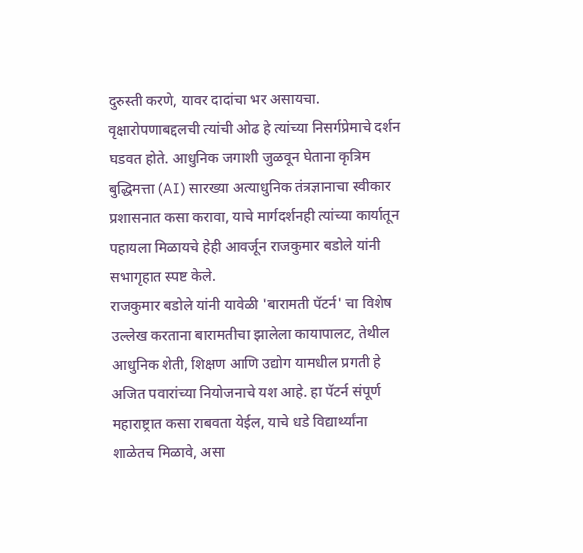दुरुस्ती करणे, यावर दादांचा भर असायचा. वृक्षारोपणाबद्दलची त्यांची ओढ हे त्यांच्या निसर्गप्रेमाचे दर्शन घडवत होते. आधुनिक जगाशी जुळवून घेताना कृत्रिम बुद्धिमत्ता (AI) सारख्या अत्याधुनिक तंत्रज्ञानाचा स्वीकार प्रशासनात कसा करावा, याचे मार्गदर्शनही त्यांच्या कार्यातून पहायला मिळायचे हेही आवर्जून राजकुमार बडोले यांनी सभागृहात स्पष्ट केले.
राजकुमार बडोले यांनी यावेळी 'बारामती पॅटर्न' चा विशेष उल्लेख करताना बारामतीचा झालेला कायापालट, तेथील आधुनिक शेती, शिक्षण आणि उद्योग यामधील प्रगती हे अजित पवारांच्या नियोजनाचे यश आहे. हा पॅटर्न संपूर्ण महाराष्ट्रात कसा राबवता येईल, याचे धडे विद्यार्थ्यांना शाळेतच मिळावे, असा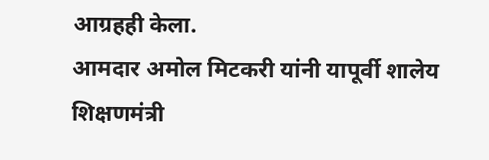आग्रहही केला.
आमदार अमोल मिटकरी यांनी यापूर्वी शालेय शिक्षणमंत्री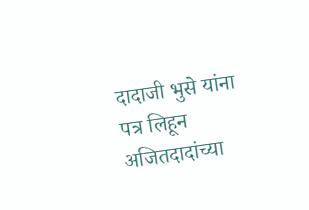दादाजी भुसे यांना पत्र लिहून अजितदादांच्या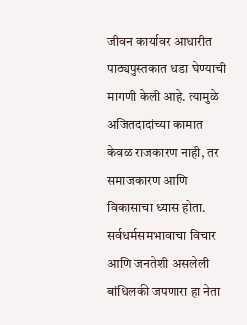जीवन कार्यावर आधारीत पाठ्यपुस्तकात धडा घेण्याची मागणी केली आहे. त्यामुळे अजितदादांच्या कामात केवळ राजकारण नाही, तर समाजकारण आणि विकासाचा ध्यास होता. सर्वधर्मसमभावाचा विचार आणि जनतेशी असलेली बांधिलकी जपणारा हा नेता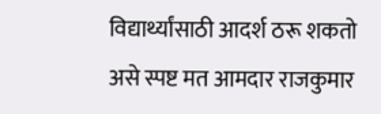विद्यार्थ्यांसाठी आदर्श ठरू शकतो असे स्पष्ट मत आमदार राजकुमार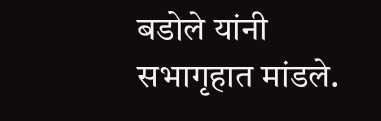बडोले यांनी सभागृहात मांडले.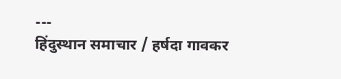---
हिंदुस्थान समाचार / हर्षदा गावकर